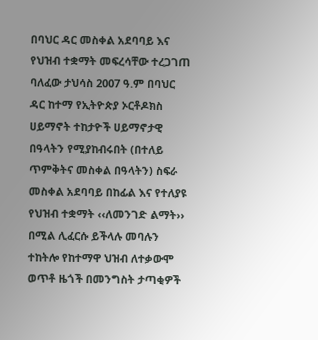በባህር ዳር መስቀል አደባባይ እና የህዝብ ተቋማት መፍረሳቸው ተረጋገጠ
ባለፈው ታህሳስ 2007 ዓ.ም በባህር ዳር ከተማ የኢትዮጵያ ኦርቶዶክስ ሀይማኖት ተከታዮች ሀይማኖታዊ በዓላትን የሚያከብሩበት (በተለይ ጥምቅትና መስቀል በዓላትን) ስፍራ መስቀል አደባባይ በከፊል እና የተለያዩ የህዝብ ተቋማት ‹‹ለመንገድ ልማት›› በሚል ሊፈርሱ ይችላሉ መባሉን ተከትሎ የከተማዋ ህዝብ ለተቃውሞ ወጥቶ ዜጎች በመንግስት ታጣቂዎች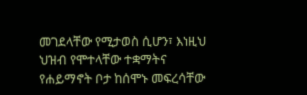መገደላቸው የሚታወስ ሲሆን፣ እነዚህ ህዝብ የሞተላቸው ተቋማትና የሐይማኖት ቦታ ከሰሞኑ መፍረሳቸው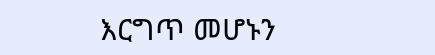እርግጥ መሆኑን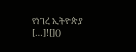የነገረ ኢትዮጵያ […]![]()